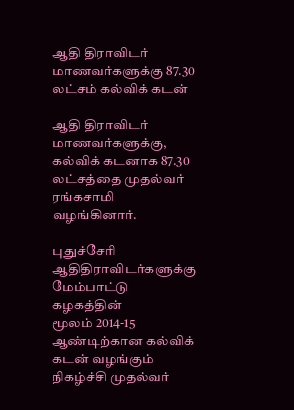ஆதி திராவிடர் மாணவர்களுக்கு 87.30 லட்சம் கல்விக் கடன்

ஆதி திராவிடர் மாணவர்களுக்கு, கல்விக் கடனாக 87.30 லட்சத்தை முதல்வர் ரங்கசாமி வழங்கினார்.

புதுச்சேரி ஆதிதிராவிடர்களுக்கு மேம்பாட்டு கழகத்தின்
மூலம் 2014-15 ஆண்டிற்கான கல்விக் கடன் வழங்கும் நிகழ்ச்சி முதல்வர்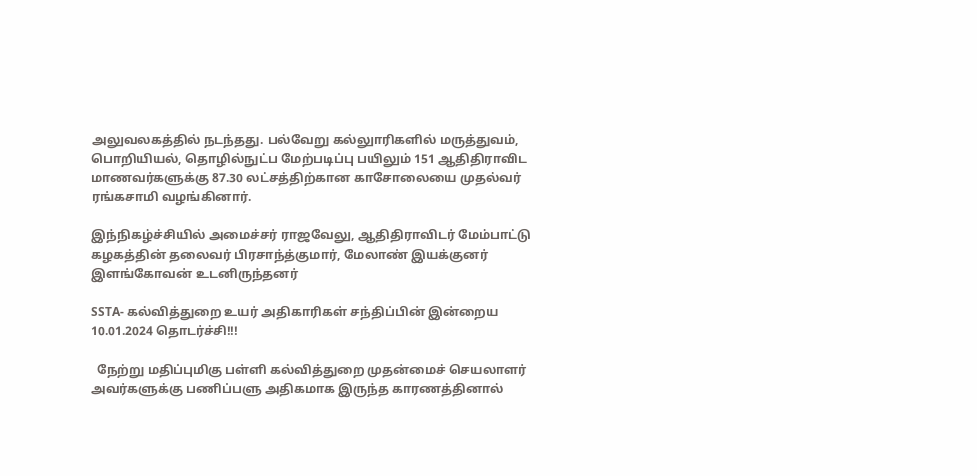அலுவலகத்தில் நடந்தது. பல்வேறு கல்லுாரிகளில் மருத்துவம், பொறியியல், தொழில்நுட்ப மேற்படிப்பு பயிலும் 151 ஆதிதிராவிட மாணவர்களுக்கு 87.30 லட்சத்திற்கான காசோலையை முதல்வர் ரங்கசாமி வழங்கினார்.

இந்நிகழ்ச்சியில் அமைச்சர் ராஜவேலு, ஆதிதிராவிடர் மேம்பாட்டு கழகத்தின் தலைவர் பிரசாந்த்குமார், மேலாண் இயக்குனர் இளங்கோவன் உடனிருந்தனர்

SSTA- கல்வித்துறை உயர் அதிகாரிகள் சந்திப்பின் இன்றைய 10.01.2024 தொடர்ச்சி!!!

  நேற்று மதிப்புமிகு பள்ளி கல்வித்துறை முதன்மைச் செயலாளர் அவர்களுக்கு பணிப்பளு அதிகமாக இருந்த காரணத்தினால்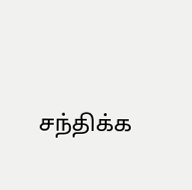சந்திக்க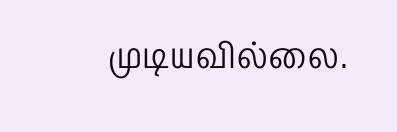முடியவில்லை.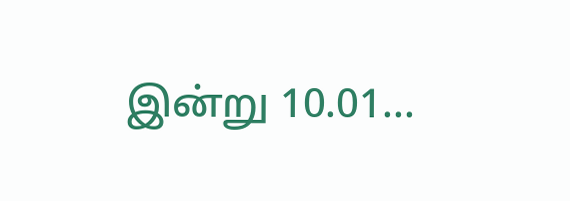இன்று 10.01...